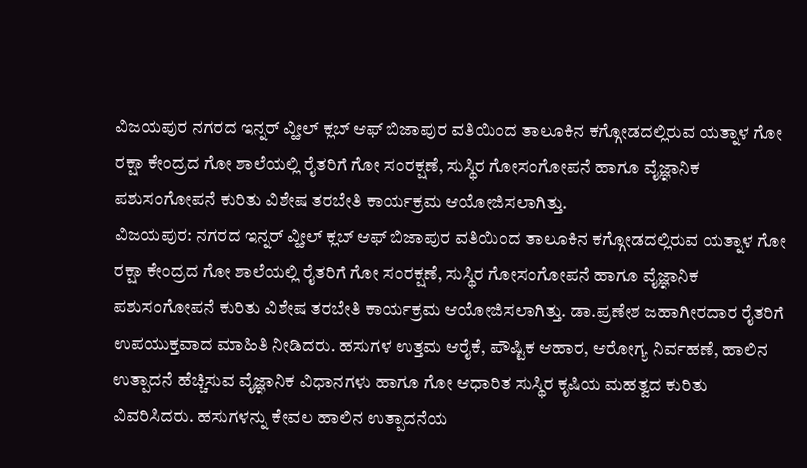ವಿಜಯಪುರ ನಗರದ ಇನ್ನರ್ ವ್ಹೀಲ್ ಕ್ಲಬ್ ಆಫ್ ಬಿಜಾಪುರ ವತಿಯಿಂದ ತಾಲೂಕಿನ ಕಗ್ಗೋಡದಲ್ಲಿರುವ ಯತ್ನಾಳ ಗೋ ರಕ್ಷಾ ಕೇಂದ್ರದ ಗೋ ಶಾಲೆಯಲ್ಲಿ ರೈತರಿಗೆ ಗೋ ಸಂರಕ್ಷಣೆ, ಸುಸ್ಥಿರ ಗೋಸಂಗೋಪನೆ ಹಾಗೂ ವೈಜ್ಞಾನಿಕ ಪಶುಸಂಗೋಪನೆ ಕುರಿತು ವಿಶೇಷ ತರಬೇತಿ ಕಾರ್ಯಕ್ರಮ ಆಯೋಜಿಸಲಾಗಿತ್ತು.
ವಿಜಯಪುರ: ನಗರದ ಇನ್ನರ್ ವ್ಹೀಲ್ ಕ್ಲಬ್ ಆಫ್ ಬಿಜಾಪುರ ವತಿಯಿಂದ ತಾಲೂಕಿನ ಕಗ್ಗೋಡದಲ್ಲಿರುವ ಯತ್ನಾಳ ಗೋ ರಕ್ಷಾ ಕೇಂದ್ರದ ಗೋ ಶಾಲೆಯಲ್ಲಿ ರೈತರಿಗೆ ಗೋ ಸಂರಕ್ಷಣೆ, ಸುಸ್ಥಿರ ಗೋಸಂಗೋಪನೆ ಹಾಗೂ ವೈಜ್ಞಾನಿಕ ಪಶುಸಂಗೋಪನೆ ಕುರಿತು ವಿಶೇಷ ತರಬೇತಿ ಕಾರ್ಯಕ್ರಮ ಆಯೋಜಿಸಲಾಗಿತ್ತು. ಡಾ.ಪ್ರಣೇಶ ಜಹಾಗೀರದಾರ ರೈತರಿಗೆ ಉಪಯುಕ್ತವಾದ ಮಾಹಿತಿ ನೀಡಿದರು. ಹಸುಗಳ ಉತ್ತಮ ಆರೈಕೆ, ಪೌಷ್ಟಿಕ ಆಹಾರ, ಆರೋಗ್ಯ ನಿರ್ವಹಣೆ, ಹಾಲಿನ ಉತ್ಪಾದನೆ ಹೆಚ್ಚಿಸುವ ವೈಜ್ಞಾನಿಕ ವಿಧಾನಗಳು ಹಾಗೂ ಗೋ ಆಧಾರಿತ ಸುಸ್ಥಿರ ಕೃಷಿಯ ಮಹತ್ವದ ಕುರಿತು ವಿವರಿಸಿದರು. ಹಸುಗಳನ್ನು ಕೇವಲ ಹಾಲಿನ ಉತ್ಪಾದನೆಯ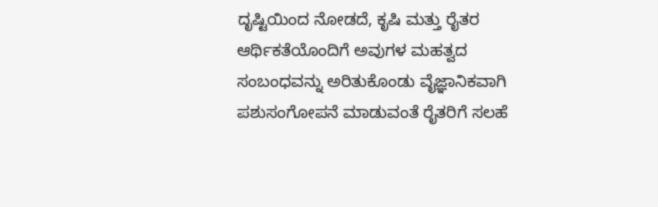ದೃಷ್ಟಿಯಿಂದ ನೋಡದೆ, ಕೃಷಿ ಮತ್ತು ರೈತರ ಆರ್ಥಿಕತೆಯೊಂದಿಗೆ ಅವುಗಳ ಮಹತ್ವದ ಸಂಬಂಧವನ್ನು ಅರಿತುಕೊಂಡು ವೈಜ್ಞಾನಿಕವಾಗಿ ಪಶುಸಂಗೋಪನೆ ಮಾಡುವಂತೆ ರೈತರಿಗೆ ಸಲಹೆ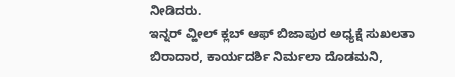ನೀಡಿದರು.
ಇನ್ನರ್ ವ್ಹೀಲ್ ಕ್ಲಬ್ ಆಫ್ ಬಿಜಾಪುರ ಅಧ್ಯಕ್ಷೆ ಸುಖಲತಾ ಬಿರಾದಾರ, ಕಾರ್ಯದರ್ಶಿ ನಿರ್ಮಲಾ ದೊಡಮನಿ,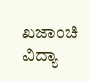ಖಜಾಂಚಿ ವಿದ್ಯಾ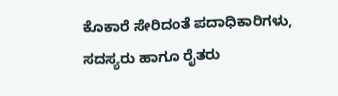ಕೊಕಾರೆ ಸೇರಿದಂತೆ ಪದಾಧಿಕಾರಿಗಳು, ಸದಸ್ಯರು ಹಾಗೂ ರೈತರು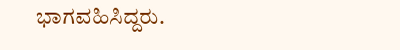ಭಾಗವಹಿಸಿದ್ದರು.